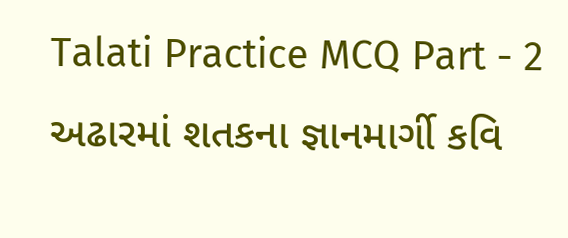Talati Practice MCQ Part - 2 અઢારમાં શતકના જ્ઞાનમાર્ગી કવિ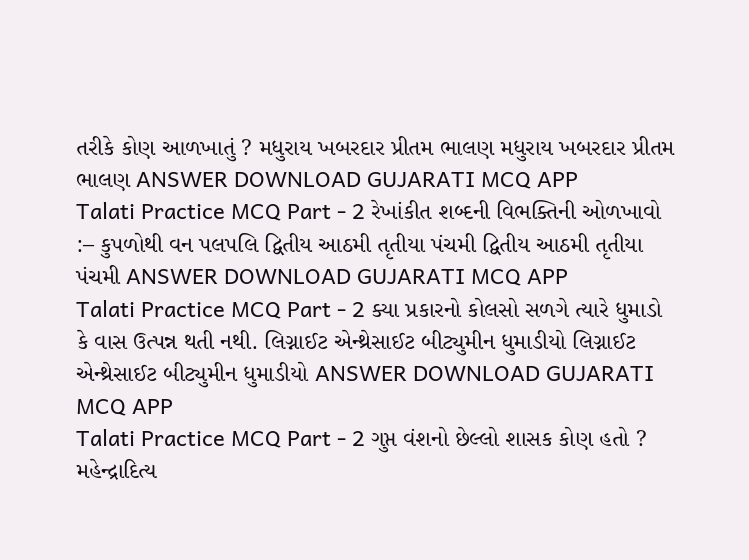તરીકે કોણ આળખાતું ? મધુરાય ખબરદાર પ્રીતમ ભાલણ મધુરાય ખબરદાર પ્રીતમ ભાલણ ANSWER DOWNLOAD GUJARATI MCQ APP
Talati Practice MCQ Part - 2 રેખાંકીત શબ્દની વિભક્તિની ઓળખાવો :– કુપળોથી વન પલપલિ દ્વિતીય આઠમી તૃતીયા પંચમી દ્વિતીય આઠમી તૃતીયા પંચમી ANSWER DOWNLOAD GUJARATI MCQ APP
Talati Practice MCQ Part - 2 ક્યા પ્રકારનો કોલસો સળગે ત્યારે ધુમાડો કે વાસ ઉત્પન્ન થતી નથી. લિગ્નાઈટ એન્થ્રેસાઈટ બીટ્યુમીન ધુમાડીયો લિગ્નાઈટ એન્થ્રેસાઈટ બીટ્યુમીન ધુમાડીયો ANSWER DOWNLOAD GUJARATI MCQ APP
Talati Practice MCQ Part - 2 ગુપ્ત વંશનો છેલ્લો શાસક કોણ હતો ? મહેન્દ્રાદિત્ય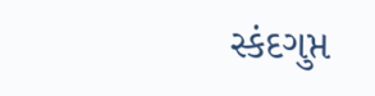સ્કંદગુપ્ત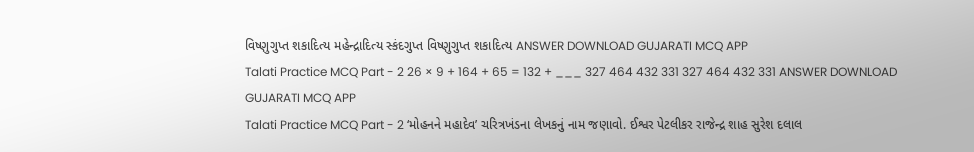વિષ્ણુગુપ્ત શકાદિત્ય મહેન્દ્રાદિત્ય સ્કંદગુપ્ત વિષ્ણુગુપ્ત શકાદિત્ય ANSWER DOWNLOAD GUJARATI MCQ APP
Talati Practice MCQ Part - 2 26 × 9 + 164 + 65 = 132 + ___ 327 464 432 331 327 464 432 331 ANSWER DOWNLOAD GUJARATI MCQ APP
Talati Practice MCQ Part - 2 ‘મોહનને મહાદેવ’ ચરિત્રખંડના લેખકનું નામ જણાવો. ઈશ્વર પેટલીકર રાજેન્દ્ર શાહ સુરેશ દલાલ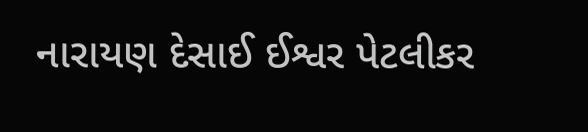નારાયણ દેસાઈ ઈશ્વર પેટલીકર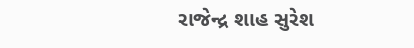રાજેન્દ્ર શાહ સુરેશ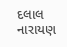દલાલ નારાયણ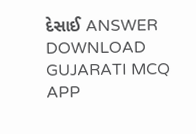દેસાઈ ANSWER DOWNLOAD GUJARATI MCQ APP